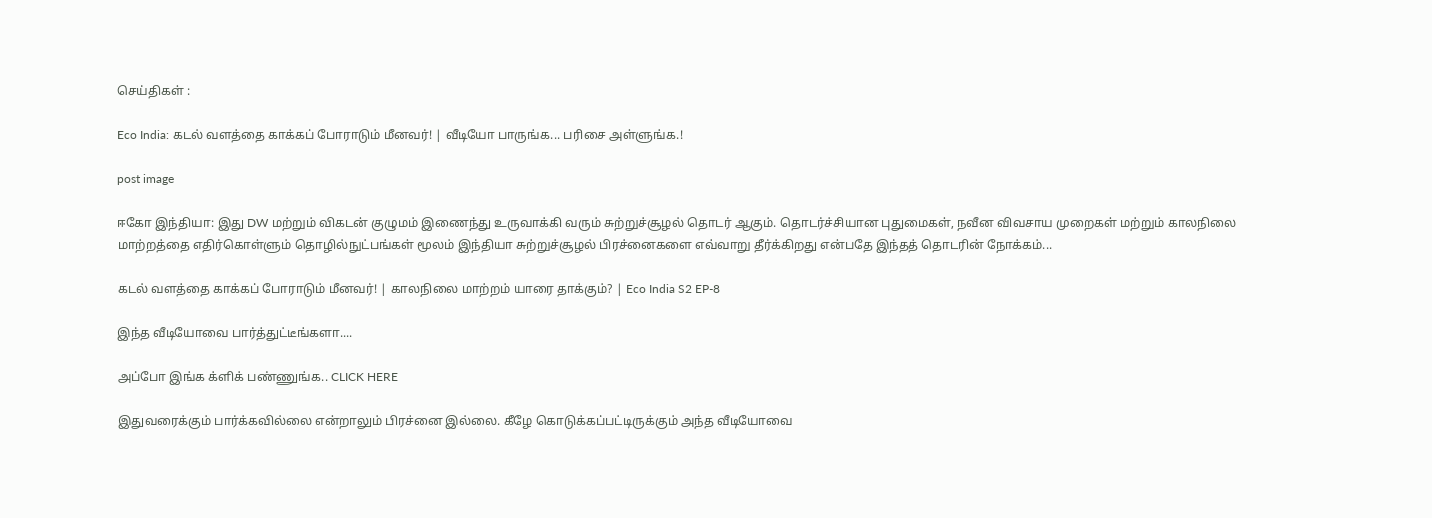செய்திகள் :

Eco India: கடல் வளத்தை காக்கப் போராடும் மீனவர்! | வீடியோ பாருங்க... பரிசை அள்ளுங்க.!

post image

ஈகோ இந்தியா: இது DW மற்றும் விகடன் குழுமம் இணைந்து உருவாக்கி வரும் சுற்றுச்சூழல் தொடர் ஆகும். தொடர்ச்சியான புதுமைகள், நவீன விவசாய முறைகள் மற்றும் காலநிலை மாற்றத்தை எதிர்கொள்ளும் தொழில்நுட்பங்கள் மூலம் இந்தியா சுற்றுச்சூழல் பிரச்னைகளை எவ்வாறு தீர்க்கிறது என்பதே இந்தத் தொடரின் நோக்கம்...

கடல் வளத்தை காக்கப் போராடும் மீனவர்! | காலநிலை மாற்றம் யாரை தாக்கும்? | Eco India S2 EP-8

இந்த வீடியோவை பார்த்துட்டீங்களா....

அப்போ இங்க க்ளிக் பண்ணுங்க.. CLICK HERE

இதுவரைக்கும் பார்க்கவில்லை என்றாலும் பிரச்னை இல்லை. கீழே கொடுக்கப்பட்டிருக்கும் அந்த வீடியோவை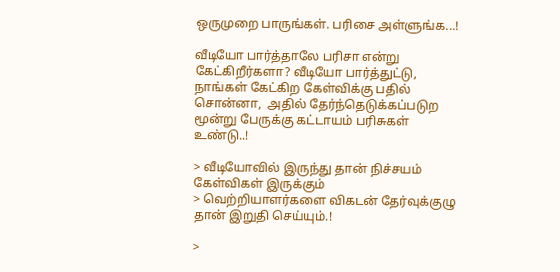ஒருமுறை பாருங்கள். பரிசை அள்ளுங்க...!

வீடியோ பார்த்தாலே பரிசா என்று கேட்கிறீர்களா? வீடியோ பார்த்துட்டு, நாங்கள் கேட்கிற கேள்விக்கு பதில் சொன்னா,  அதில் தேர்ந்தெடுக்கப்படுற மூன்று பேருக்கு கட்டாயம் பரிசுகள் உண்டு..!

> வீடியோவில் இருந்து தான் நிச்சயம் கேள்விகள் இருக்கும்
> வெற்றியாளர்களை விகடன் தேர்வுக்குழு தான் இறுதி செய்யும்.!

>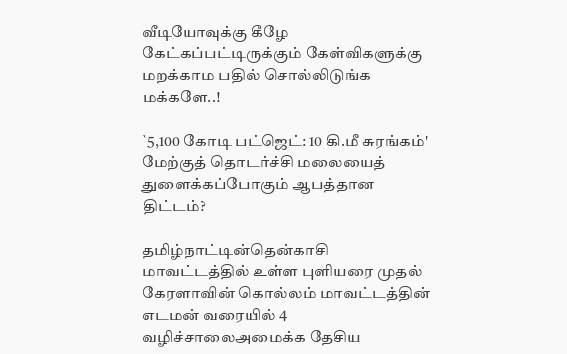வீடியோவுக்கு கீழே கேட்கப்பட்டிருக்கும் கேள்விகளுக்கு மறக்காம பதில் சொல்லிடுங்க மக்களே..!

`5,100 கோடி பட்ஜெட்: 10 கி.மீ சுரங்கம்' மேற்குத் தொடர்ச்சி மலையைத் துளைக்கப்போகும் ஆபத்தான திட்டம்?

தமிழ்நாட்டின்தென்காசி மாவட்டத்தில் உள்ள புளியரை முதல் கேரளாவின் கொல்லம் மாவட்டத்தின் எடமன் வரையில் 4 வழிச்சாலைஅமைக்க தேசிய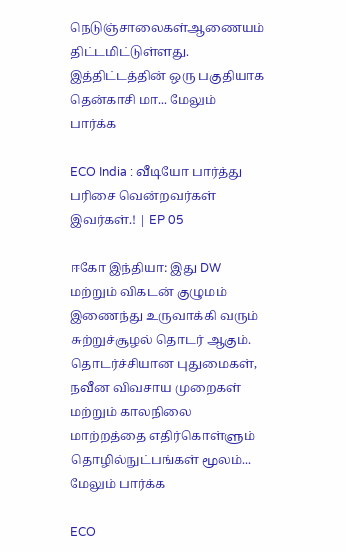நெடுஞ்சாலைகள்ஆணையம் திட்டமிட்டுள்ளது. இத்திட்டத்தின் ஒரு பகுதியாக தென்காசி மா... மேலும் பார்க்க

ECO India : வீடியோ பார்த்து பரிசை வென்றவர்கள் இவர்கள்.! | EP 05

ஈகோ இந்தியா: இது DW மற்றும் விகடன் குழுமம் இணைந்து உருவாக்கி வரும் சுற்றுச்சூழல் தொடர் ஆகும். தொடர்ச்சியான புதுமைகள், நவீன விவசாய முறைகள் மற்றும் காலநிலை மாற்றத்தை எதிர்கொள்ளும் தொழில்நுட்பங்கள் மூலம்... மேலும் பார்க்க

ECO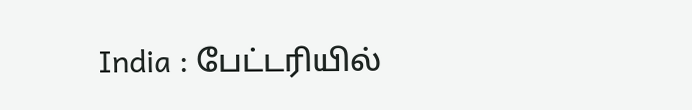India : பேட்டரியில்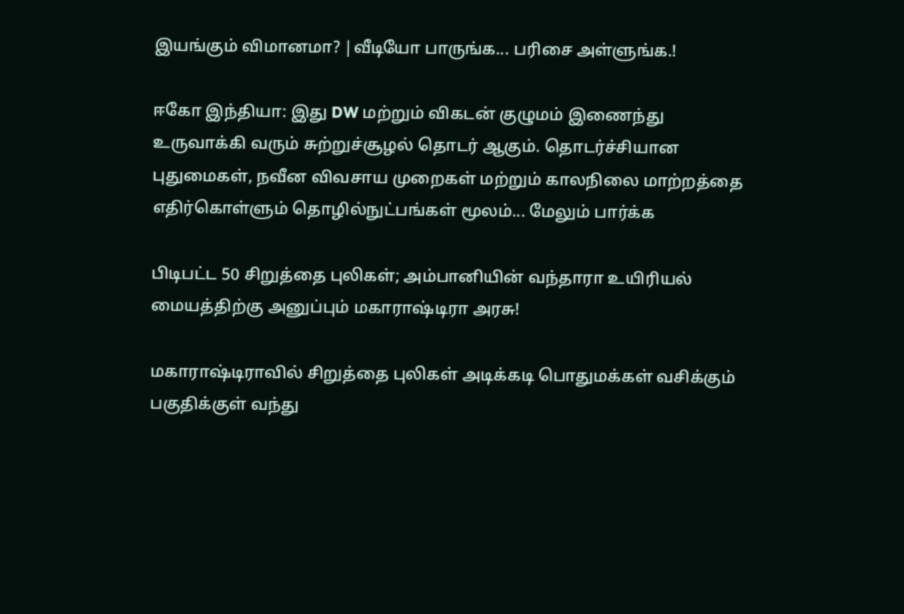இயங்கும் விமானமா? |வீடியோ பாருங்க... பரிசை அள்ளுங்க.!

ஈகோ இந்தியா: இது DW மற்றும் விகடன் குழுமம் இணைந்து உருவாக்கி வரும் சுற்றுச்சூழல் தொடர் ஆகும். தொடர்ச்சியான புதுமைகள், நவீன விவசாய முறைகள் மற்றும் காலநிலை மாற்றத்தை எதிர்கொள்ளும் தொழில்நுட்பங்கள் மூலம்... மேலும் பார்க்க

பிடிபட்ட 50 சிறுத்தை புலிகள்; அம்பானியின் வந்தாரா உயிரியல் மையத்திற்கு அனுப்பும் மகாராஷ்டிரா அரசு!

மகாராஷ்டிராவில் சிறுத்தை புலிகள் அடிக்கடி பொதுமக்கள் வசிக்கும் பகுதிக்குள் வந்து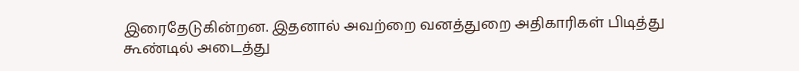இரைதேடுகின்றன. இதனால் அவற்றை வனத்துறை அதிகாரிகள் பிடித்து கூண்டில் அடைத்து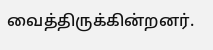வைத்திருக்கின்றனர்.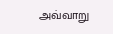அவ்வாறு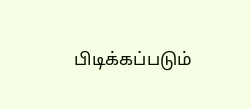பிடிக்கப்படும்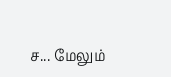ச... மேலும்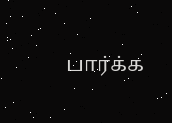பார்க்க